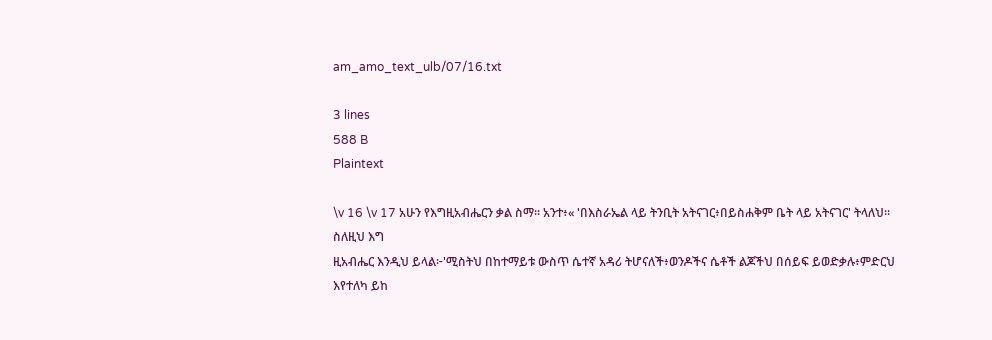am_amo_text_ulb/07/16.txt

3 lines
588 B
Plaintext

\v 16 \v 17 አሁን የእግዚአብሔርን ቃል ስማ። አንተ፥« 'በእስራኤል ላይ ትንቢት አትናገር፥በይስሐቅም ቤት ላይ አትናገር' ትላለህ። ስለዚህ እግ
ዚአብሔር እንዲህ ይላል፦'ሚስትህ በከተማይቱ ውስጥ ሴተኛ አዳሪ ትሆናለች፥ወንዶችና ሴቶች ልጆችህ በሰይፍ ይወድቃሉ፥ምድርህ እየተለካ ይከ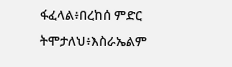ፋፈላል፥በረከሰ ምድር ትሞታለህ፥እስራኤልም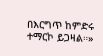በእርግጥ ከምድሩ ተማርኮ ይጋዛል።»